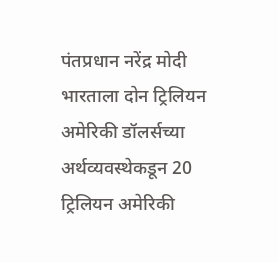पंतप्रधान नरेंद्र मोदी भारताला दोन ट्रिलियन अमेरिकी डॉलर्सच्या अर्थव्यवस्थेकडून 20 ट्रिलियन अमेरिकी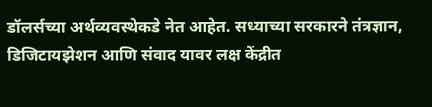डॉलर्सच्या अर्थव्यवस्थेकडे नेत आहेत. सध्याच्या सरकारने तंत्रज्ञान, डिजिटायझेशन आणि संवाद यावर लक्ष केंद्रीत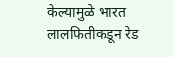केल्यामुळे भारत लालफितीकडून रेड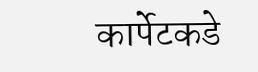कार्पेटकडे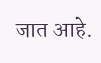जात आहे.